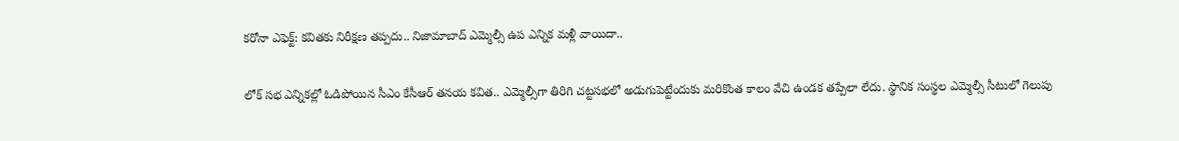కరోనా ఎఫెక్ట్: కవితకు నిరీక్షణ తప్పదు.. నిజామాబాద్ ఎమ్మెల్సీ ఉప ఎన్నిక మళ్లీ వాయిదా..

లోక్ సభ ఎన్నికల్లో ఓడిపోయిన సీఎం కేసీఆర్ తనయ కవిత.. ఎమ్మెల్సీగా తిరిగి చట్టసభలో అడుగుపెట్టేందుకు మరికొంత కాలం వేచి ఉండక తప్పేలా లేదు. స్థానిక సంస్థల ఎమ్మెల్సీ సీటులో గెలుపు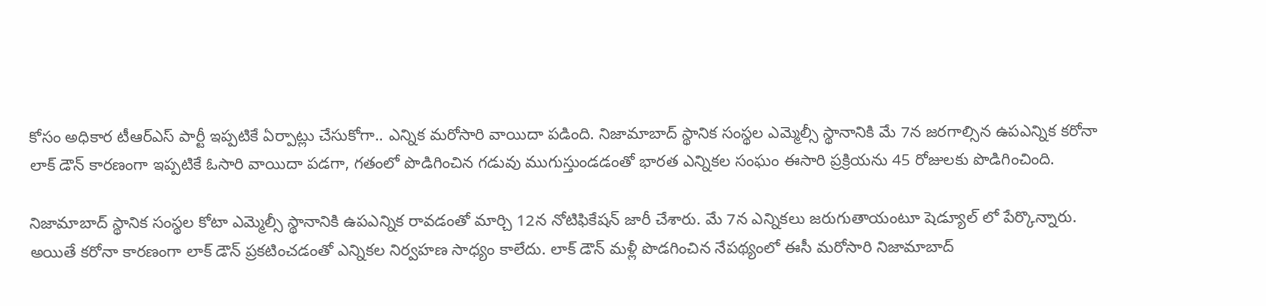కోసం అధికార టీఆర్ఎస్ పార్టీ ఇప్పటికే ఏర్పాట్లు చేసుకోగా.. ఎన్నిక మరోసారి వాయిదా పడింది. నిజామాబాద్ స్థానిక సంస్థల ఎమ్మెల్సీ స్థానానికి మే 7న జరగాల్సిన ఉపఎన్నిక కరోనా లాక్ డౌన్ కారణంగా ఇప్పటికే ఓసారి వాయిదా పడగా, గతంలో పొడిగించిన గడువు ముగుస్తుండడంతో భారత ఎన్నికల సంఘం ఈసారి ప్రక్రియను 45 రోజులకు పొడిగించింది.

నిజామాబాద్ స్థానిక సంస్థల కోటా ఎమ్మెల్సీ స్థానానికి ఉపఎన్నిక రావడంతో మార్చి 12న నోటిఫికేషన్ జారీ చేశారు. మే 7న ఎన్నికలు జరుగుతాయంటూ షెడ్యూల్ లో పేర్కొన్నారు. అయితే కరోనా కారణంగా లాక్ డౌన్ ప్రకటించడంతో ఎన్నికల నిర్వహణ సాధ్యం కాలేదు. లాక్ డౌన్ మళ్లీ పొడగించిన నేపథ్యంలో ఈసీ మరోసారి నిజామాబాద్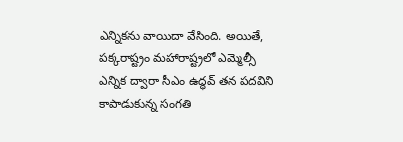ఎన్నికను వాయిదా వేసింది. అయితే, పక్కరాష్ట్రం మహారాష్ట్రలో ఎమ్మెల్సీ ఎన్నిక ద్వారా సీఎం ఉద్ధవ్ తన పదవిని కాపాడుకున్న సంగతి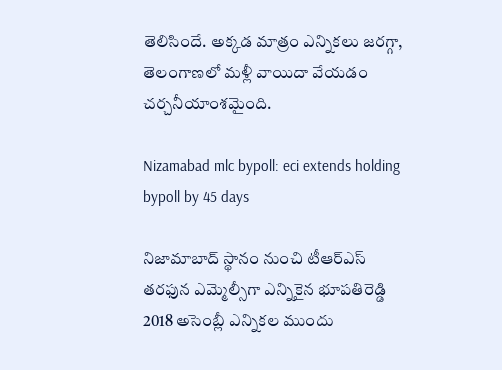తెలిసిందే. అక్కడ మాత్రం ఎన్నికలు జరగ్గా, తెలంగాణలో మళ్లీ వాయిదా వేయడం చర్చనీయాంశమైంది.

Nizamabad mlc bypoll: eci extends holding bypoll by 45 days

నిజామాబాద్ స్థానం నుంచి టీఆర్ఎస్ తరఫున ఎమ్మెల్సీగా ఎన్నికైన భూపతిరెడ్డి 2018 అసెంబ్లీ ఎన్నికల ముందు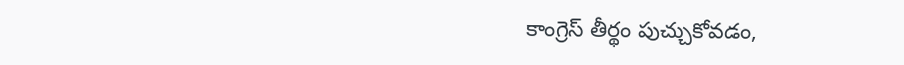కాంగ్రెస్ తీర్థం పుచ్చుకోవడం,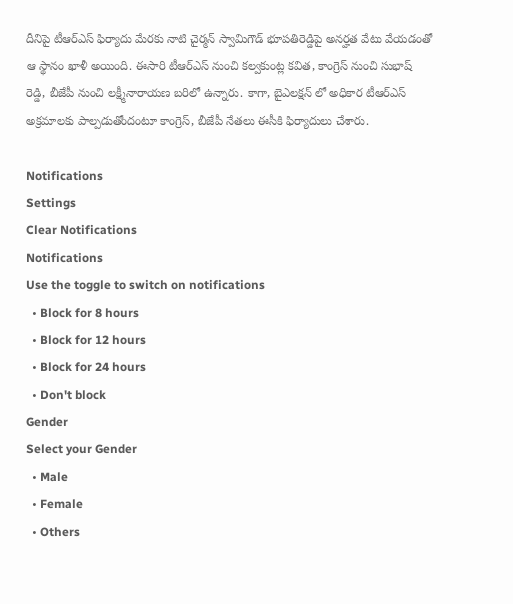దీనిపై టీఆర్ఎస్ ఫిర్యాదు మేరకు నాటి చైర్మన్ స్వామిగౌడ్ భూపతిరెడ్డిపై అనర్హత వేటు వేయడంతో ఆ స్థానం ఖాళీ అయింది. ఈసారి టీఆర్ఎస్ నుంచి కల్వకుంట్ల కవిత, కాంగ్రెస్ నుంచి సుభాష్ రెడ్డి, బీజేపీ నుంచి లక్ష్మీనారాయణ బరిలో ఉన్నారు. కాగా, బైఎలక్షన్ లో అధికార టీఆర్ఎస్ అక్రమాలకు పాల్పడుతోందంటూ కాంగ్రెస్, బీజేపీ నేతలు ఈసీకి ఫిర్యాదులు చేశారు.

Notifications
Settings
Clear Notifications
Notifications
Use the toggle to switch on notifications
  • Block for 8 hours
  • Block for 12 hours
  • Block for 24 hours
  • Don't block
Gender
Select your Gender
  • Male
  • Female
  • Others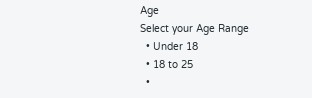Age
Select your Age Range
  • Under 18
  • 18 to 25
  •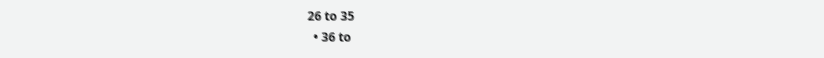26 to 35
  • 36 to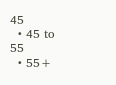45
  • 45 to 55
  • 55+